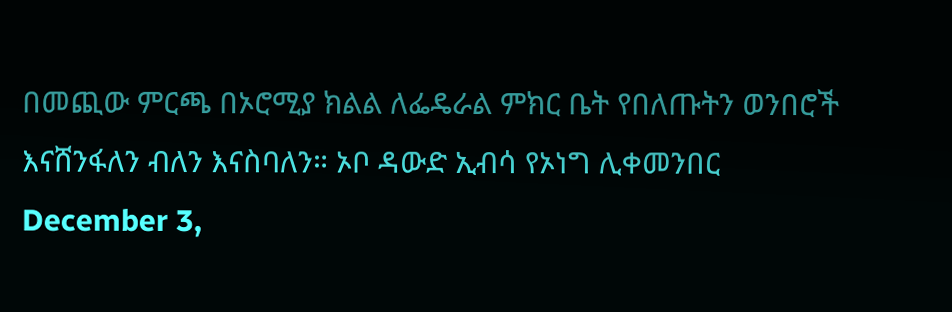በመጪው ምርጫ በኦሮሚያ ክልል ለፌዴራል ምክር ቤት የበለጡትን ወንበሮች እናሸንፋለን ብለን እናስባለን። ኦቦ ዳውድ ኢብሳ የኦነግ ሊቀመንበር
December 3,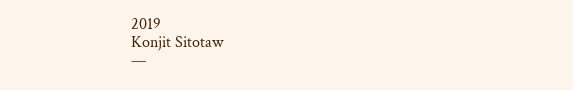2019
Konjit Sitotaw
—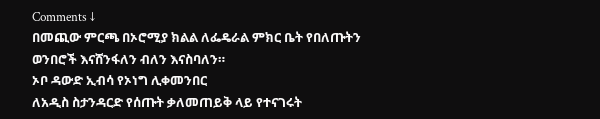Comments ↓
በመጪው ምርጫ በኦሮሚያ ክልል ለፌዴራል ምክር ቤት የበለጡትን ወንበሮች እናሸንፋለን ብለን እናስባለን።
ኦቦ ዳውድ ኢብሳ የኦነግ ሊቀመንበር
ለአዲስ ስታንዳርድ የሰጡት ቃለመጠይቅ ላይ የተናገሩት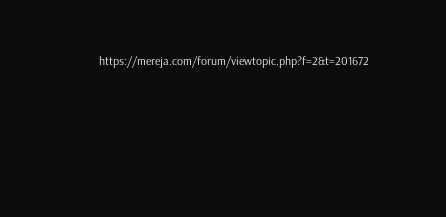https://mereja.com/forum/viewtopic.php?f=2&t=201672